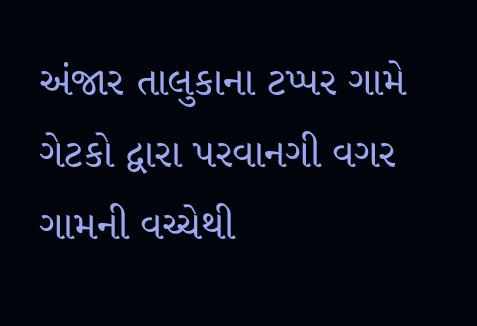અંજાર તાલુકાના ટપ્પર ગામે ગેટકો દ્વારા પરવાનગી વગર ગામની વચ્ચેથી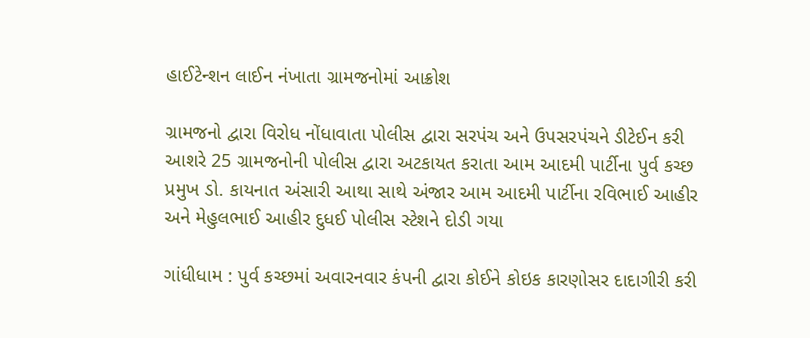હાઈટેન્શન લાઈન નંખાતા ગ્રામજનોમાં આક્રોશ

ગ્રામજનો દ્વારા વિરોધ નોંધાવાતા પોલીસ દ્વારા સરપંચ અને ઉપસરપંચને ડીટેઈન કરી આશરે 25 ગ્રામજનોની પોલીસ દ્વારા અટકાયત કરાતા આમ આદમી પાર્ટીના પુર્વ કચ્છ પ્રમુખ ડો. કાયનાત અંસારી આથા સાથે અંજાર આમ આદમી પાર્ટીના રવિભાઈ આહીર અને મેહુલભાઈ આહીર દુધઈ પોલીસ સ્ટેશને દોડી ગયા

ગાંધીધામ : પુર્વ કચ્છમાં અવારનવાર કંપની દ્વારા કોઈને કોઇક કારણોસર દાદાગીરી કરી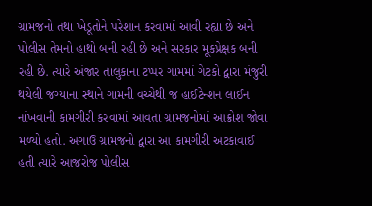ગ્રામજનો તથા ખેડૂતોને પરેશાન કરવામાં આવી રહ્યા છે અને પોલીસ તેમનો હાથો બની રહી છે અને સરકાર મૂકપ્રેક્ષક બની રહી છે. ત્યારે અંજાર તાલુકાના ટપ્પર ગામમાં ગેટકો દ્વારા મંજુરી થયેલી જગ્યાના સ્થાને ગામની વચ્ચેથી જ હાઈટેન્શન લાઈન નાંખવાની કામગીરી કરવામાં આવતા ગ્રામજનોમાં આક્રોશ જોવા મળ્યો હતો. અગાઉ ગ્રામજનો દ્વારા આ કામગીરી અટકાવાઈ હતી ત્યારે આજરોજ પોલીસ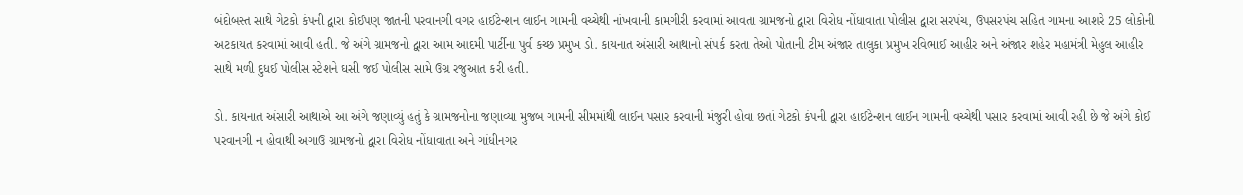બંદોબસ્ત સાથે ગેટકો કંપની દ્વારા કોઈપણ જાતની પરવાનગી વગર હાઈટેન્શન લાઈન ગામની વચ્ચેથી નાંખવાની કામગીરી કરવામાં આવતા ગ્રામજનો દ્વારા વિરોધ નોંધાવાતા પોલીસ દ્વારા સરપંચ, ઉપસરપંચ સહિત ગામના આશરે 25 લોકોની અટકાયત કરવામાં આવી હતી. જે અંગે ગ્રામજનો દ્વારા આમ આદમી પાર્ટીના પુર્વ કચ્છ પ્રમુખ ડો. કાયનાત અંસારી આથાનો સંપર્ક કરતા તેઓ પોતાની ટીમ અંજાર તાલુકા પ્રમુખ રવિભાઈ આહીર અને અંજાર શહેર મહામંત્રી મેહુલ આહીર સાથે મળી દુધઈ પોલીસ સ્ટેશને ઘસી જઈ પોલીસ સામે ઉગ્ર રજુઆત કરી હતી.

ડો. કાયનાત અંસારી આથાએ આ અંગે જણાવ્યું હતું કે ગ્રામજનોના જણાવ્યા મુજબ ગામની સીમમાંથી લાઈન પસાર કરવાની મંજુરી હોવા છતાં ગેટકો કંપની દ્વારા હાઈટેન્શન લાઈન ગામની વચ્ચેથી પસાર કરવામાં આવી રહી છે જે અંગે કોઈ પરવાનગી ન હોવાથી અગાઉ ગ્રામજનો દ્વારા વિરોધ નોંધાવાતા અને ગાંધીનગર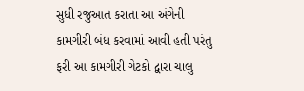સુધી રજુઆત કરાતા આ અંગેની કામગીરી બંધ કરવામાં આવી હતી પરંતુ ફરી આ કામગીરી ગેટકો દ્વારા ચાલુ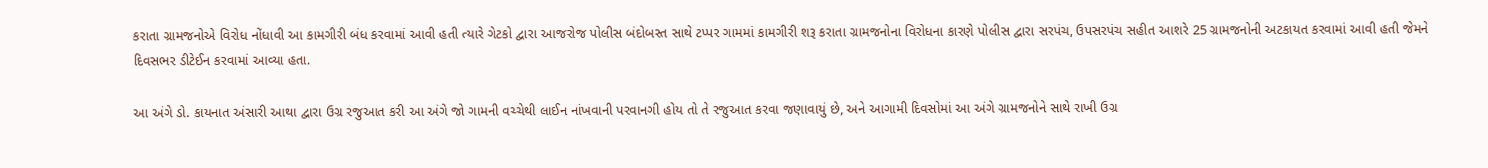કરાતા ગ્રામજનોએ વિરોધ નોંધાવી આ કામગીરી બંધ કરવામાં આવી હતી ત્યારે ગેટકો દ્વારા આજરોજ પોલીસ બંદોબસ્ત સાથે ટપ્પર ગામમાં કામગીરી શરૂ કરાતા ગ્રામજનોના વિરોધના કારણે પોલીસ દ્વારા સરપંચ, ઉપસરપંચ સહીત આશરે 25 ગ્રામજનોની અટકાયત કરવામાં આવી હતી જેમને દિવસભર ડીટેઈન કરવામાં આવ્યા હતા.

આ અંગે ડો. કાયનાત અંસારી આથા દ્વારા ઉગ્ર રજુઆત કરી આ અંગે જો ગામની વચ્ચેથી લાઈન નાંખવાની પરવાનગી હોય તો તે રજુઆત કરવા જણાવાયું છે, અને આગામી દિવસોમાં આ અંગે ગ્રામજનોને સાથે રાખી ઉગ્ર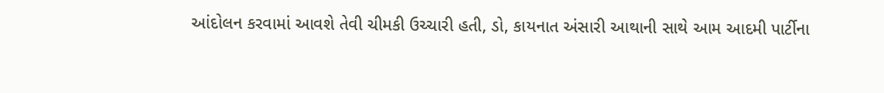આંદોલન કરવામાં આવશે તેવી ચીમકી ઉચ્ચારી હતી, ડો, કાયનાત અંસારી આથાની સાથે આમ આદમી પાર્ટીના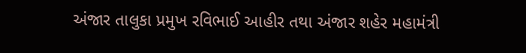અંજાર તાલુકા પ્રમુખ રવિભાઈ આહીર તથા અંજાર શહેર મહામંત્રી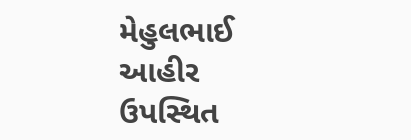મેહુલભાઈ આહીર ઉપસ્થિત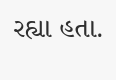રહ્યા હતા.